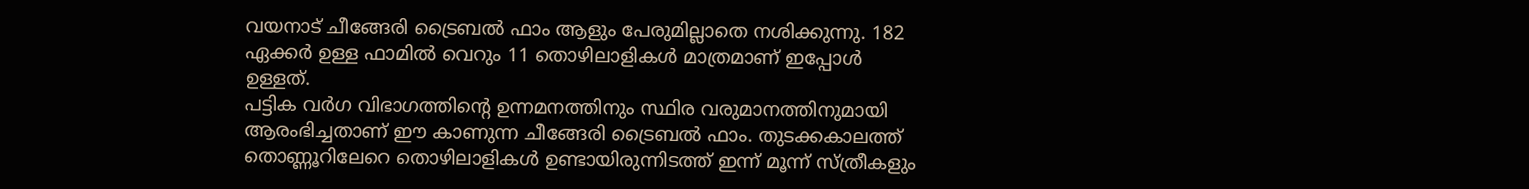വയനാട് ചീങ്ങേരി ട്രൈബൽ ഫാം ആളും പേരുമില്ലാതെ നശിക്കുന്നു. 182 ഏക്കർ ഉള്ള ഫാമിൽ വെറും 11 തൊഴിലാളികൾ മാത്രമാണ് ഇപ്പോൾ ഉള്ളത്.
പട്ടിക വർഗ വിഭാഗത്തിന്റെ ഉന്നമനത്തിനും സ്ഥിര വരുമാനത്തിനുമായി ആരംഭിച്ചതാണ് ഈ കാണുന്ന ചീങ്ങേരി ട്രൈബൽ ഫാം. തുടക്കകാലത്ത് തൊണ്ണൂറിലേറെ തൊഴിലാളികൾ ഉണ്ടായിരുന്നിടത്ത് ഇന്ന് മൂന്ന് സ്ത്രീകളും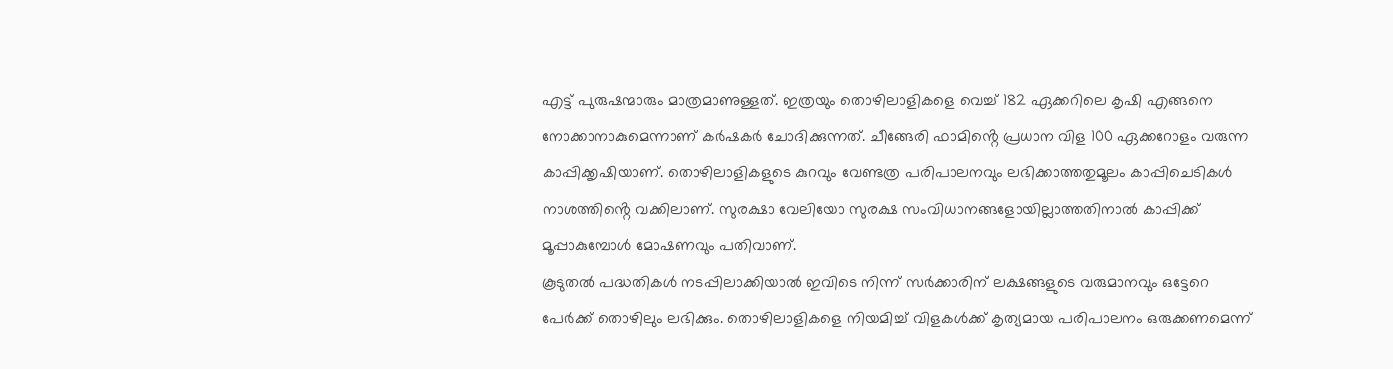എട്ട് പുരുഷന്മാരും മാത്രമാണുള്ളത്. ഇത്രയും തൊഴിലാളികളെ വെച്ച് 182 ഏക്കറിലെ കൃഷി എങ്ങനെ നോക്കാനാകുമെന്നാണ് കർഷകർ ചോദിക്കുന്നത്. ചീങ്ങേരി ഫാമിൻ്റെ പ്രധാന വിള 100 ഏക്കറോളം വരുന്ന കാപ്പിക്കൃഷിയാണ്. തൊഴിലാളികളുടെ കുറവും വേണ്ടത്ര പരിപാലനവും ലഭിക്കാത്തതുമൂലം കാപ്പിചെടികൾ നാശത്തിൻ്റെ വക്കിലാണ്. സുരക്ഷാ വേലിയോ സുരക്ഷ സംവിധാനങ്ങളോയില്ലാത്തതിനാൽ കാപ്പിക്ക് മൂപ്പാകുമ്പോൾ മോഷണവും പതിവാണ്.
കൂടുതൽ പദ്ധതികൾ നടപ്പിലാക്കിയാൽ ഇവിടെ നിന്ന് സർക്കാരിന് ലക്ഷങ്ങളുടെ വരുമാനവും ഒട്ടേറെ പേർക്ക് തൊഴിലും ലഭിക്കും. തൊഴിലാളികളെ നിയമിച്ച് വിളകൾക്ക് കൃത്യമായ പരിപാലനം ഒരുക്കണമെന്ന്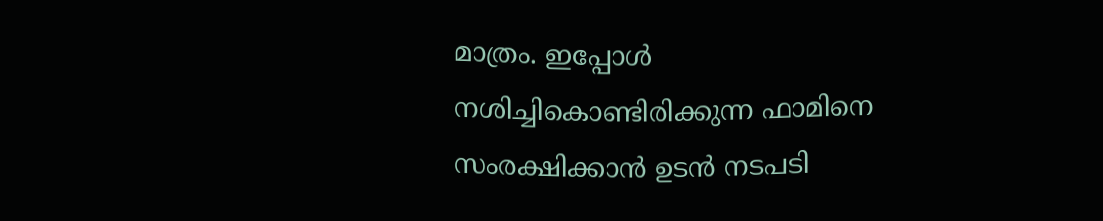മാത്രം. ഇപ്പോൾ നശിച്ചികൊണ്ടിരിക്കുന്ന ഫാമിനെ സംരക്ഷിക്കാൻ ഉടൻ നടപടി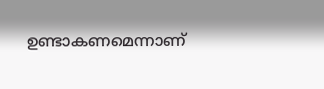ഉണ്ടാകണമെന്നാണ്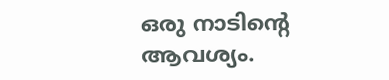ഒരു നാടിന്റെ ആവശ്യം.